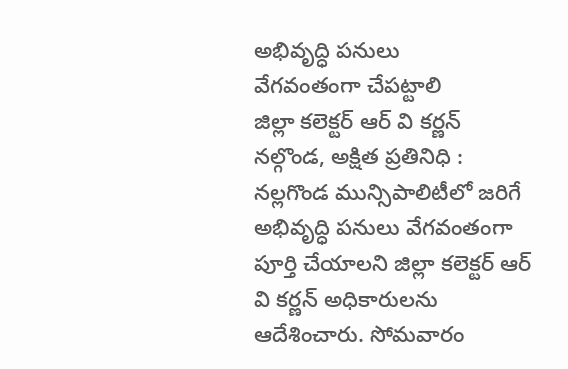అభివృద్ధి పనులు
వేగవంతంగా చేపట్టాలి
జిల్లా కలెక్టర్ ఆర్ వి కర్ణన్
నల్గొండ, అక్షిత ప్రతినిధి :
నల్లగొండ మున్సిపాలిటీలో జరిగే అభివృద్ధి పనులు వేగవంతంగా పూర్తి చేయాలని జిల్లా కలెక్టర్ ఆర్ వి కర్ణన్ అధికారులను ఆదేశించారు. సోమవారం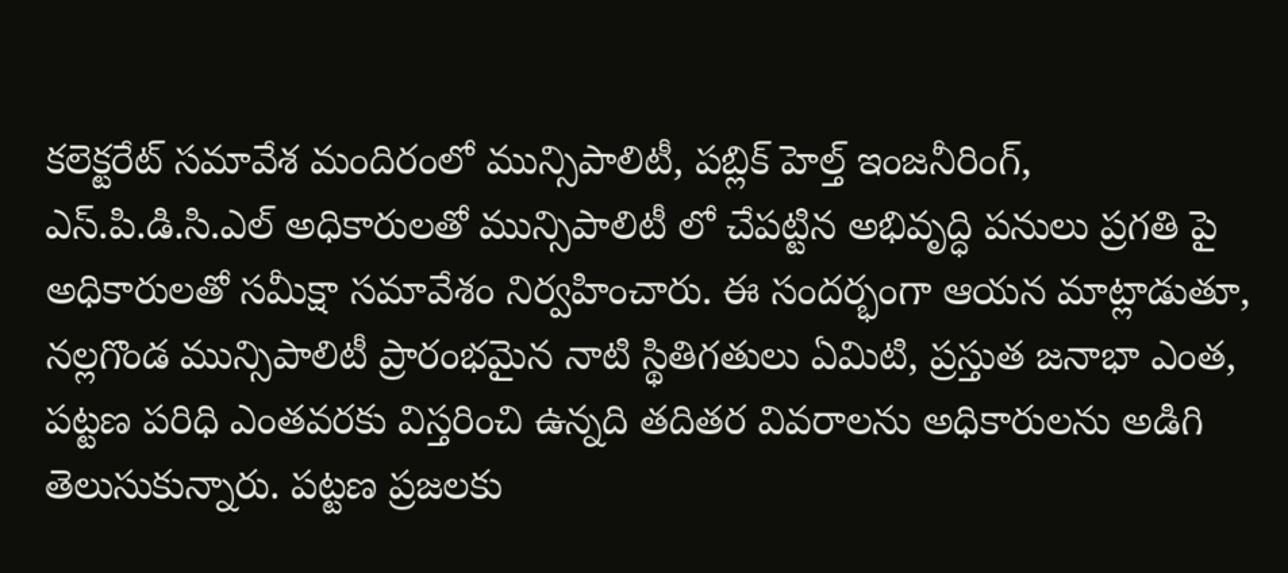కలెక్టరేట్ సమావేశ మందిరంలో మున్సిపాలిటీ, పబ్లిక్ హెల్త్ ఇంజనీరింగ్, ఎస్.పి.డి.సి.ఎల్ అధికారులతో మున్సిపాలిటీ లో చేపట్టిన అభివృద్ధి పనులు ప్రగతి పై అధికారులతో సమీక్షా సమావేశం నిర్వహించారు. ఈ సందర్భంగా ఆయన మాట్లాడుతూ, నల్లగొండ మున్సిపాలిటీ ప్రారంభమైన నాటి స్థితిగతులు ఏమిటి, ప్రస్తుత జనాభా ఎంత, పట్టణ పరిధి ఎంతవరకు విస్తరించి ఉన్నది తదితర వివరాలను అధికారులను అడిగి తెలుసుకున్నారు. పట్టణ ప్రజలకు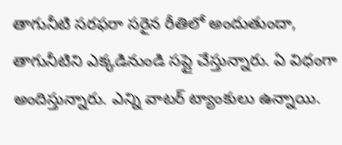తాగునీటి సరఫరా సరైన రీతిలో అందుతుందా, తాగునీటిని ఎక్కడినుండి సప్లై చేస్తున్నారు. ఏ విధంగా అందిస్తున్నారు. ఎన్ని వాటర్ ట్యాంకులు ఉన్నాయి.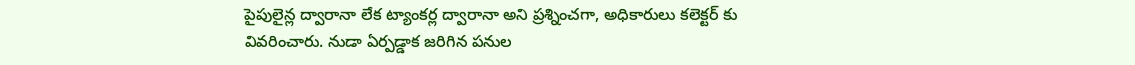పైపులైన్ల ద్వారానా లేక ట్యాంకర్ల ద్వారానా అని ప్రశ్నించగా, అధికారులు కలెక్టర్ కు వివరించారు. నుడా ఏర్పడ్డాక జరిగిన పనుల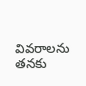వివరాలను తనకు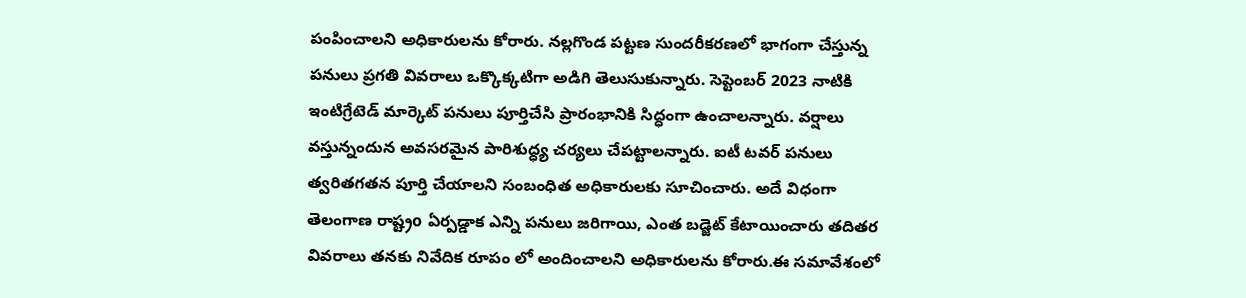పంపించాలని అధికారులను కోరారు. నల్లగొండ పట్టణ సుందరీకరణలో భాగంగా చేస్తున్న పనులు ప్రగతి వివరాలు ఒక్కొక్కటిగా అడిగి తెలుసుకున్నారు. సెప్టెంబర్ 2023 నాటికి ఇంటిగ్రేటెడ్ మార్కెట్ పనులు పూర్తిచేసి ప్రారంభానికి సిద్ధంగా ఉంచాలన్నారు. వర్షాలు వస్తున్నందున అవసరమైన పారిశుద్ధ్య చర్యలు చేపట్టాలన్నారు. ఐటీ టవర్ పనులు త్వరితగతన పూర్తి చేయాలని సంబంధిత అధికారులకు సూచించారు. అదే విధంగా తెలంగాణ రాష్ట్రo ఏర్పడ్డాక ఎన్ని పనులు జరిగాయి, ఎంత బడ్జెట్ కేటాయించారు తదితర వివరాలు తనకు నివేదిక రూపం లో అందించాలని అధికారులను కోరారు.ఈ సమావేశంలో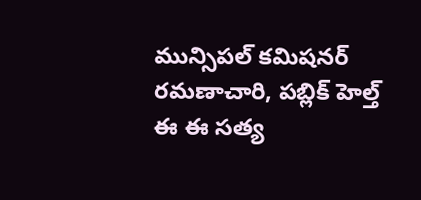మున్సిపల్ కమిషనర్ రమణాచారి, పబ్లిక్ హెల్త్ ఈ ఈ సత్య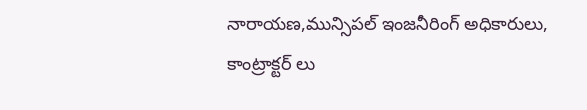నారాయణ,మున్సిపల్ ఇంజనీరింగ్ అధికారులు,
కాంట్రాక్టర్ లు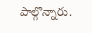పాల్గొన్నారు.